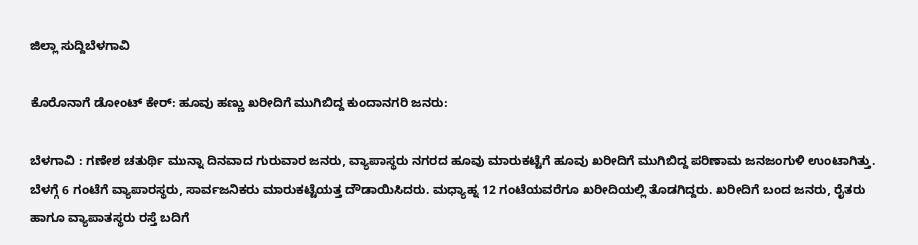ಜಿಲ್ಲಾ ಸುದ್ದಿಬೆಳಗಾವಿ

ಕೊರೊನಾಗೆ ಡೋಂಟ್‌ ಕೇರ್: ಹೂವು ಹಣ್ಣು ಖರೀದಿಗೆ ಮುಗಿಬಿದ್ದ ಕುಂದಾನಗರಿ ಜನರು:

ಬೆಳಗಾವಿ : ಗಣೇಶ ಚತುರ್ಥಿ ಮುನ್ನಾ ದಿನವಾದ ಗುರುವಾರ ಜನರು, ವ್ಯಾಪಾಸ್ಥರು ನಗರದ ಹೂವು ಮಾರುಕಟ್ಟೆಗೆ ಹೂವು ಖರೀದಿಗೆ ಮುಗಿಬಿದ್ದ ಪರಿಣಾಮ ಜನಜಂಗುಳಿ ಉಂಟಾಗಿತ್ತು. ಬೆಳಗ್ಗೆ 6 ಗಂಟೆಗೆ ವ್ಯಾಪಾರಸ್ಥರು, ಸಾರ್ವಜನಿಕರು ಮಾರುಕಟ್ಟೆಯತ್ತ ದೌಡಾಯಿಸಿದರು. ಮಧ್ಯಾಹ್ನ 12 ಗಂಟೆಯವರೆಗೂ ಖರೀದಿಯಲ್ಲಿ ತೊಡಗಿದ್ದರು. ಖರೀದಿಗೆ ಬಂದ ಜನರು, ರೈತರು ಹಾಗೂ ವ್ಯಾಪಾತಸ್ಥರು ರಸ್ತೆ ಬದಿಗೆ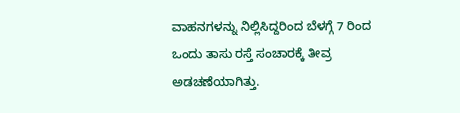ವಾಹನಗಳನ್ನು ನಿಲ್ಲಿಸಿದ್ದರಿಂದ ಬೆಳಗ್ಗೆ 7 ರಿಂದ ಒಂದು ತಾಸು ರಸ್ತೆ ಸಂಚಾರಕ್ಕೆ ತೀವ್ರ ಅಡಚಣೆಯಾಗಿತ್ತು.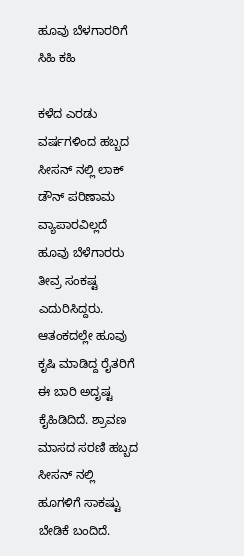ಹೂವು ಬೆಳಗಾರರಿಗೆ ಸಿಹಿ ಕಹಿ

ಕಳೆದ ಎರಡು ವರ್ಷಗಳಿಂದ ಹಬ್ಬದ ಸೀಸನ್ ನಲ್ಲಿ ಲಾಕ್ ಡೌನ್ ಪರಿಣಾಮ ವ್ಯಾಪಾರವಿಲ್ಲದೆ ಹೂವು ಬೆಳೆಗಾರರು ತೀವ್ರ ಸಂಕಷ್ಟ ಎದುರಿಸಿದ್ದರು. ಆತಂಕದಲ್ಲೇ ಹೂವು ಕೃಷಿ ಮಾಡಿದ್ದ ರೈತರಿಗೆ ಈ ಬಾರಿ ಅದೃಷ್ಟ ಕೈಹಿಡಿದಿದೆ. ಶ್ರಾವಣ ಮಾಸದ ಸರಣಿ ಹಬ್ಬದ ಸೀಸನ್ ನಲ್ಲಿ ಹೂಗಳಿಗೆ ಸಾಕಷ್ಟು ಬೇಡಿಕೆ ಬಂದಿದೆ.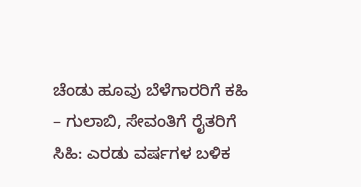ಚೆಂಡು ಹೂವು ಬೆಳೆಗಾರರಿಗೆ ಕಹಿ – ಗುಲಾಬಿ, ಸೇವಂತಿಗೆ ರೈತರಿಗೆ ಸಿಹಿ: ಎರಡು ವರ್ಷಗಳ ಬಳಿಕ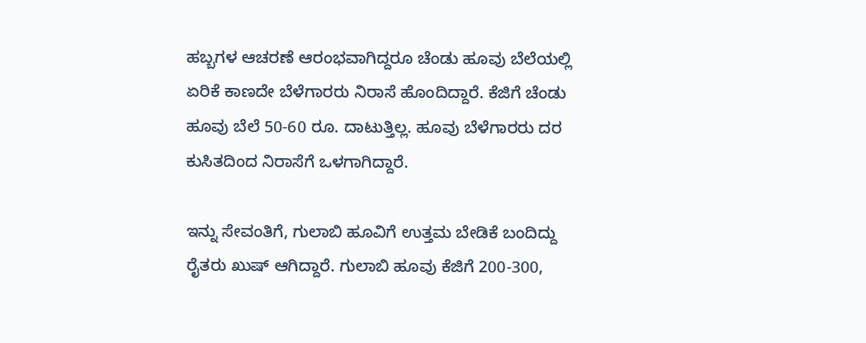ಹಬ್ಬಗಳ ಆಚರಣೆ ಆರಂಭವಾಗಿದ್ದರೂ ಚೆಂಡು ಹೂವು ಬೆಲೆಯಲ್ಲಿ ಏರಿಕೆ ಕಾಣದೇ ಬೆಳೆಗಾರರು ನಿರಾಸೆ ಹೊಂದಿದ್ದಾರೆ. ಕೆಜಿಗೆ ಚೆಂಡು ಹೂವು ಬೆಲೆ 50-60 ರೂ. ದಾಟುತ್ತಿಲ್ಲ. ಹೂವು ಬೆಳೆಗಾರರು ದರ ಕುಸಿತದಿಂದ ನಿರಾಸೆಗೆ ಒಳಗಾಗಿದ್ದಾರೆ.

ಇನ್ನು ಸೇವಂತಿಗೆ, ಗುಲಾಬಿ ಹೂವಿಗೆ ಉತ್ತಮ ಬೇಡಿಕೆ ಬಂದಿದ್ದು ರೈತರು ಖುಷ್ ಆಗಿದ್ದಾರೆ. ಗುಲಾಬಿ ಹೂವು ಕೆಜಿಗೆ 200-300,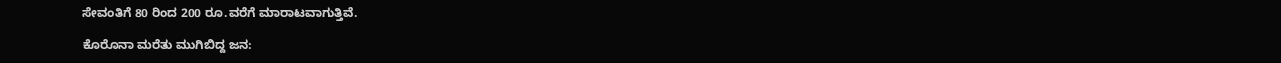ಸೇವಂತಿಗೆ 80 ರಿಂದ 200 ರೂ.ವರೆಗೆ ಮಾರಾಟವಾಗುತ್ತಿವೆ.

ಕೊರೊನಾ ಮರೆತು ಮುಗಿಬಿದ್ದ ಜನ: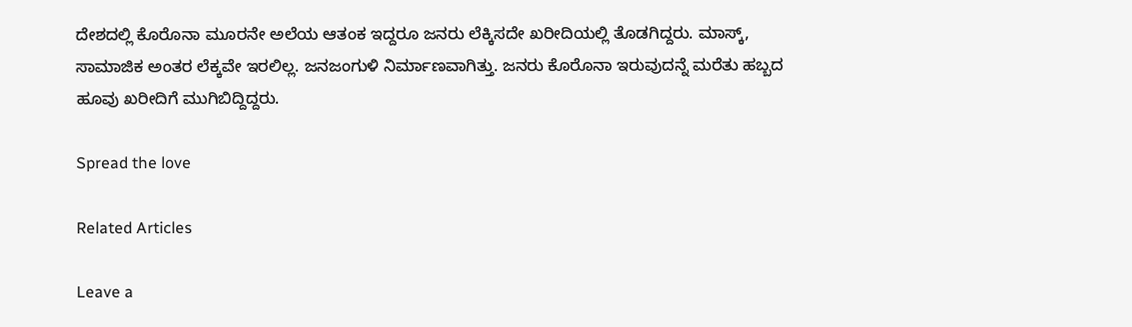ದೇಶದಲ್ಲಿ ಕೊರೊನಾ ಮೂರನೇ ಅಲೆಯ ಆತಂಕ ಇದ್ದರೂ ಜನರು ಲೆಕ್ಕಿಸದೇ ಖರೀದಿಯಲ್ಲಿ ತೊಡಗಿದ್ದರು. ಮಾಸ್ಕ್, ಸಾಮಾಜಿಕ ಅಂತರ ಲೆಕ್ಕವೇ ಇರಲಿಲ್ಲ. ಜನಜಂಗುಳಿ ನಿರ್ಮಾಣವಾಗಿತ್ತು. ಜನರು ಕೊರೊನಾ ಇರುವುದನ್ನೆ ಮರೆತು ಹಬ್ಬದ ಹೂವು ಖರೀದಿಗೆ ಮುಗಿಬಿದ್ದಿದ್ದರು.

Spread the love

Related Articles

Leave a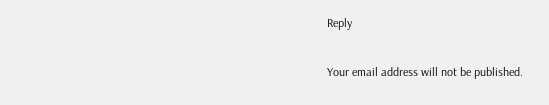Reply

Your email address will not be published.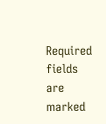Required fields are marked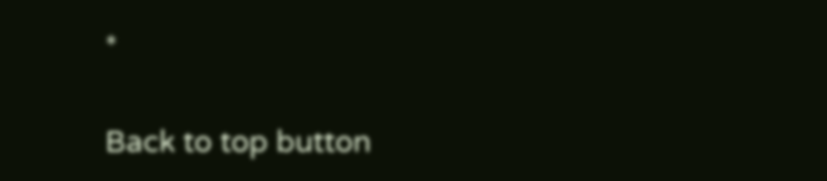*

Back to top button